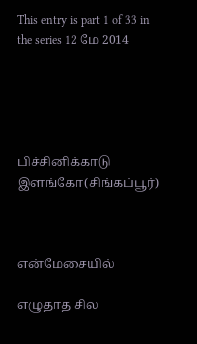This entry is part 1 of 33 in the series 12 மே 2014





பிச்சினிக்காடு இளங்கோ(சிங்கப்பூர்)



என்மேசையில்

எழுதாத சில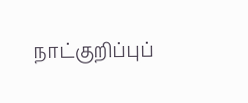நாட்குறிப்புப்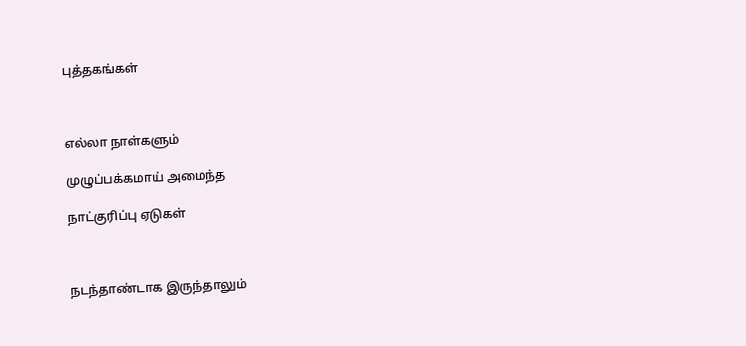புத்தகங்கள்



எல்லா நாள்களும்

முழுப்பக்கமாய் அமைந்த

நாட்குரிப்பு ஏடுகள்



நடந்தாண்டாக இருந்தாலும்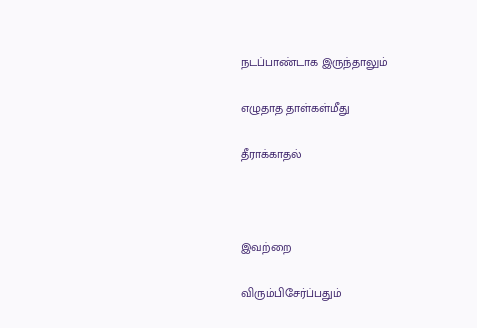நடப்பாண்டாக இருந்தாலும்

எழுதாத தாள்கள்மீது

தீராக்காதல்



இவற்றை

விரும்பிசேர்ப்பதும்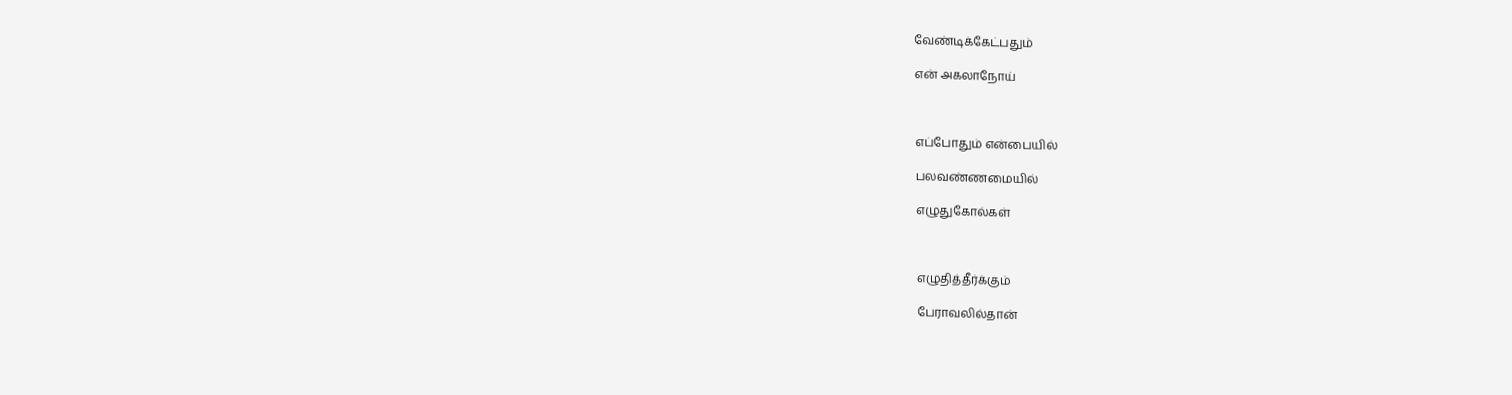வேண்டிக்கேட்பதும்

என் அகலாநோய்



எப்போதும் என்பையில்

பலவண்ணமையில்

எழுதுகோல்கள்



எழுதித்தீர்க்கும்

பேராவலில்தான்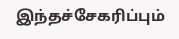இந்தச்சேகரிப்பும்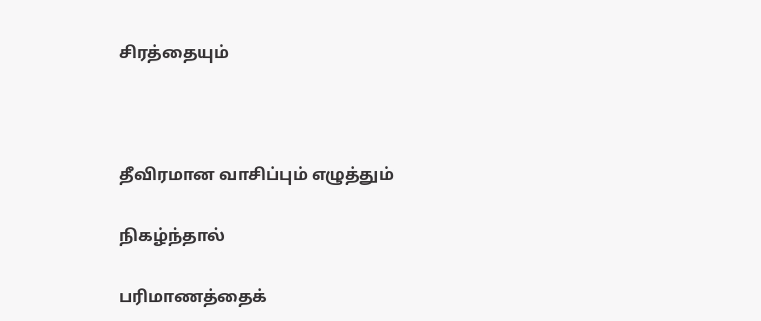சிரத்தையும்



தீவிரமான வாசிப்பும் எழுத்தும்

நிகழ்ந்தால்

பரிமாணத்தைக்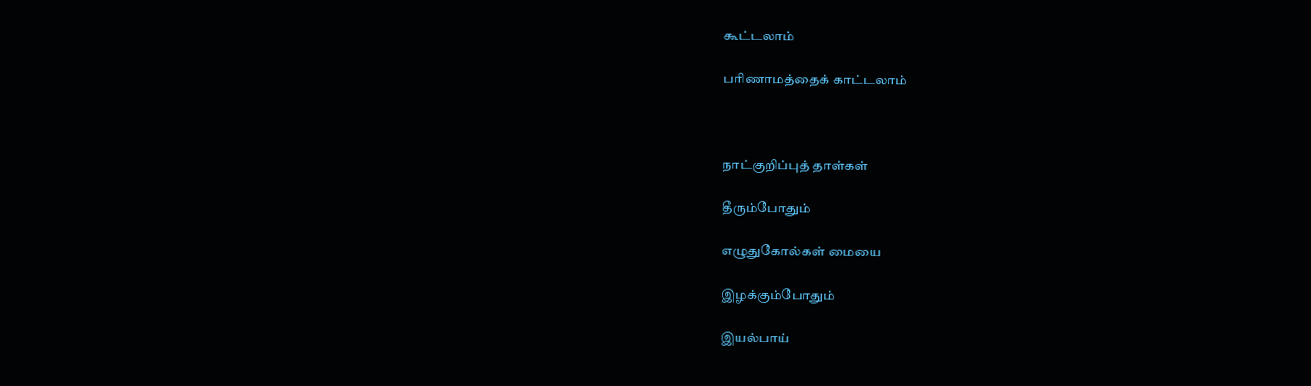கூட்டலாம்

பரிணாமத்தைக் காட்டலாம்



நாட்குறிப்புத் தாள்கள்

தீரும்போதும்

எழுதுகோல்கள் மையை

இழக்கும்போதும்

இயல்பாய்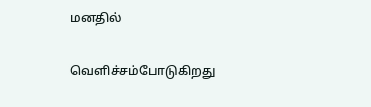மனதில்

வெளிச்சம்போடுகிறது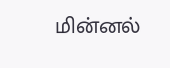மின்னல்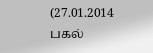(27.01.2014 பகல்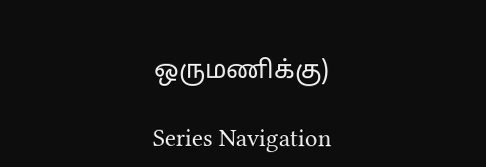ஒருமணிக்கு)

Series Navigation